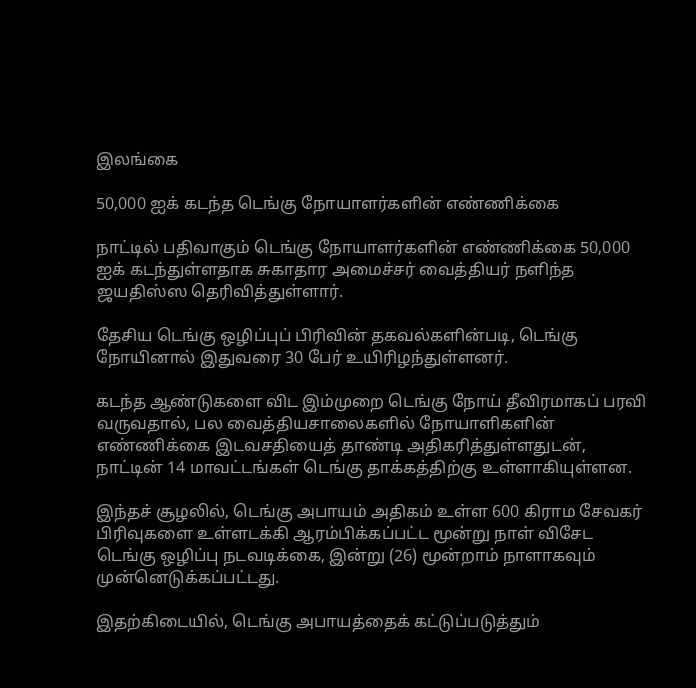இலங்கை

50,000 ஐக் கடந்த டெங்கு நோயாளர்களின் எண்ணிக்கை

நாட்டில் பதிவாகும் டெங்கு நோயாளர்களின் எண்ணிக்கை 50,000 ஐக் கடந்துள்ளதாக சுகாதார அமைச்சர் வைத்தியர் நளிந்த ஜயதிஸ்ஸ தெரிவித்துள்ளார்.

தேசிய டெங்கு ஒழிப்புப் பிரிவின் தகவல்களின்படி, டெங்கு நோயினால் இதுவரை 30 பேர் உயிரிழந்துள்ளனர்.

கடந்த ஆண்டுகளை விட இம்முறை டெங்கு நோய் தீவிரமாகப் பரவி வருவதால், பல வைத்தியசாலைகளில் நோயாளிகளின் எண்ணிக்கை இடவசதியைத் தாண்டி அதிகரித்துள்ளதுடன், நாட்டின் 14 மாவட்டங்கள் டெங்கு தாக்கத்திற்கு உள்ளாகியுள்ளன.

இந்தச் சூழலில், டெங்கு அபாயம் அதிகம் உள்ள 600 கிராம சேவகர் பிரிவுகளை உள்ளடக்கி ஆரம்பிக்கப்பட்ட மூன்று நாள் விசேட டெங்கு ஒழிப்பு நடவடிக்கை, இன்று (26) மூன்றாம் நாளாகவும் முன்னெடுக்கப்பட்டது.

இதற்கிடையில், டெங்கு அபாயத்தைக் கட்டுப்படுத்தும்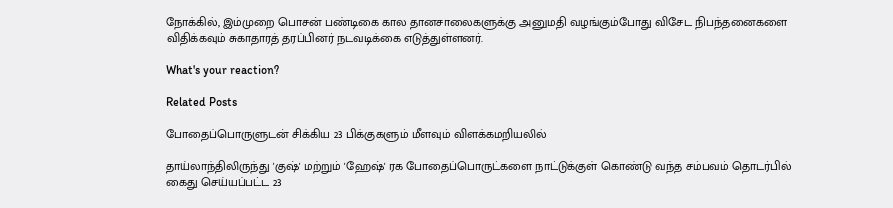நோக்கில், இம்முறை பொசன் பண்டிகை கால தானசாலைகளுக்கு அனுமதி வழங்கும்போது விசேட நிபந்தனைகளை விதிக்கவும் சுகாதாரத் தரப்பினர் நடவடிக்கை எடுத்துள்ளனர்.

What's your reaction?

Related Posts

போதைப்பொருளுடன் சிக்கிய 23 பிக்குகளும் மீளவும் விளக்கமறியலில்

தாய்லாந்திலிருந்து 'குஷ்' மற்றும் 'ஹேஷ்' ரக போதைப்பொருட்களை நாட்டுக்குள் கொண்டு வந்த சம்பவம் தொடர்பில் கைது செய்யப்பட்ட 23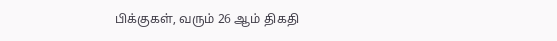பிக்குகள், வரும் 26 ஆம் திகதி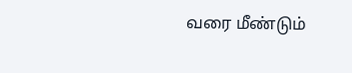வரை மீண்டும்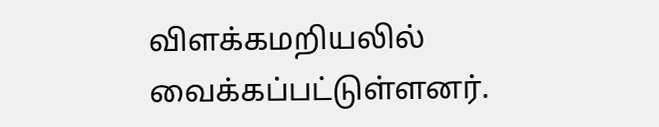விளக்கமறியலில் வைக்கப்பட்டுள்ளனர்.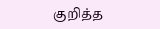குறித்த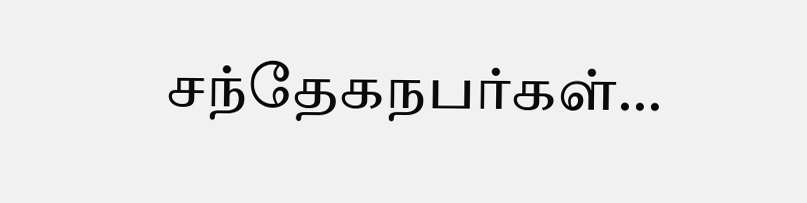சந்தேகநபர்கள்…